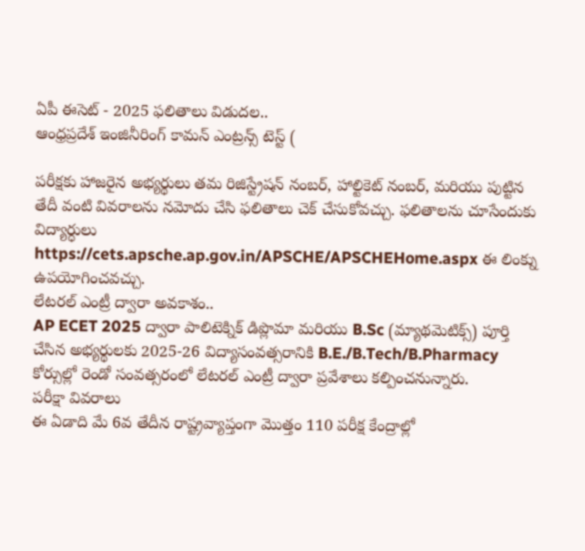ఏపీ ఈసెట్ - 2025 ఫలితాలు విడుదల..
ఆంధ్రప్రదేశ్ ఇంజినీరింగ్ కామన్ ఎంట్రన్స్ టెస్ట్ (

పరీక్షకు హాజరైన అభ్యర్థులు తమ రిజిస్ట్రేషన్ నంబర్, హాల్టికెట్ నంబర్, మరియు పుట్టిన తేదీ వంటి వివరాలను నమోదు చేసి ఫలితాలు చెక్ చేసుకోవచ్చు. ఫలితాలను చూసేందుకు విద్యార్ధులు https://cets.apsche.ap.gov.in/APSCHE/APSCHEHome.aspx ఈ లింక్ను ఉపయోగించవచ్చు.
లేటరల్ ఎంట్రీ ద్వారా అవకాశం..
AP ECET 2025 ద్వారా పాలిటెక్నిక్ డిప్లొమా మరియు B.Sc (మ్యాథమెటిక్స్) పూర్తి చేసిన అభ్యర్థులకు 2025-26 విద్యాసంవత్సరానికి B.E./B.Tech/B.Pharmacy కోర్సుల్లో రెండో సంవత్సరంలో లేటరల్ ఎంట్రీ ద్వారా ప్రవేశాలు కల్పించనున్నారు.
పరీక్షా వివరాలు
ఈ ఏడాది మే 6వ తేదీన రాష్ట్రవ్యాప్తంగా మొత్తం 110 పరీక్ష కేంద్రాల్లో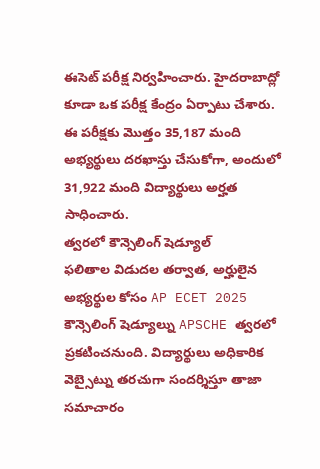ఈసెట్ పరీక్ష నిర్వహించారు. హైదరాబాద్లో కూడా ఒక పరీక్ష కేంద్రం ఏర్పాటు చేశారు. ఈ పరీక్షకు మొత్తం 35,187 మంది అభ్యర్థులు దరఖాస్తు చేసుకోగా, అందులో 31,922 మంది విద్యార్థులు అర్హత సాధించారు.
త్వరలో కౌన్సెలింగ్ షెడ్యూల్
ఫలితాల విడుదల తర్వాత, అర్హులైన అభ్యర్థుల కోసం AP ECET 2025 కౌన్సెలింగ్ షెడ్యూల్ను APSCHE త్వరలో ప్రకటించనుంది. విద్యార్థులు అధికారిక వెబ్సైట్ను తరచుగా సందర్శిస్తూ తాజా సమాచారం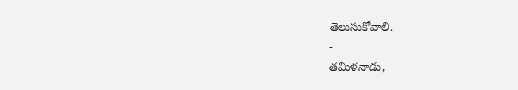తెలుసుకోవాలి.
-
తమిళనాడు,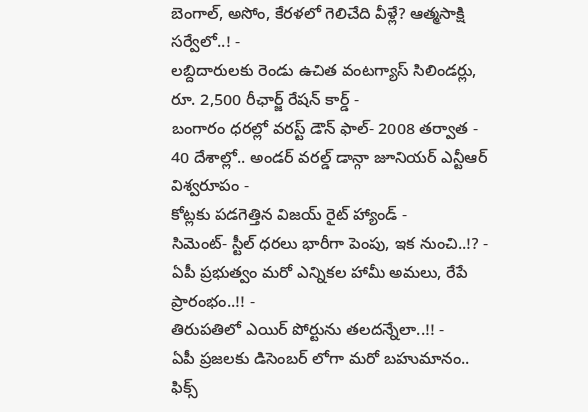బెంగాల్, అసోం, కేరళలో గెలిచేది వీళ్లే? ఆత్మసాక్షి సర్వేలో..! -
లబ్దిదారులకు రెండు ఉచిత వంటగ్యాస్ సిలిండర్లు, రూ. 2,500 రీఛార్జ్ రేషన్ కార్డ్ -
బంగారం ధరల్లో వరస్ట్ డౌన్ ఫాల్- 2008 తర్వాత -
40 దేశాల్లో.. అండర్ వరల్డ్ డాన్గా జూనియర్ ఎన్టీఆర్ విశ్వరూపం -
కోట్లకు పడగెత్తిన విజయ్ రైట్ హ్యాండ్ -
సిమెంట్- స్టీల్ ధరలు భారీగా పెంపు, ఇక నుంచి..!? -
ఏపీ ప్రభుత్వం మరో ఎన్నికల హామీ అమలు, రేపే ప్రారంభం..!! -
తిరుపతిలో ఎయిర్ పోర్టును తలదన్నేలా..!! -
ఏపీ ప్రజలకు డిసెంబర్ లోగా మరో బహుమానం.. ఫిక్స్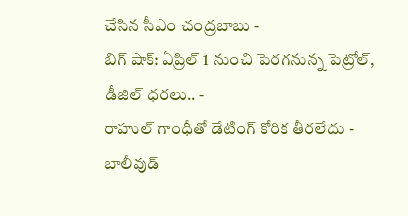చేసిన సీఎం చంద్రబాబు -
బిగ్ షాక్: ఏప్రిల్ 1 నుంచి పెరగనున్న పెట్రోల్, డీజిల్ ధరలు.. -
రాహుల్ గాంధీతో డేటింగ్ కోరిక తీరలేదు - బాలీవుడ్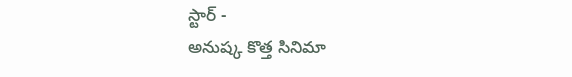స్టార్ -
అనుష్క కొత్త సినిమా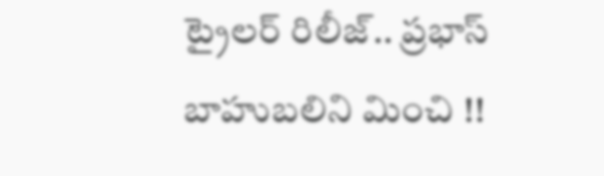ట్రైలర్ రిలీజ్.. ప్రభాస్ బాహుబలిని మించి !!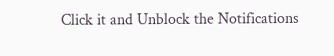Click it and Unblock the Notifications